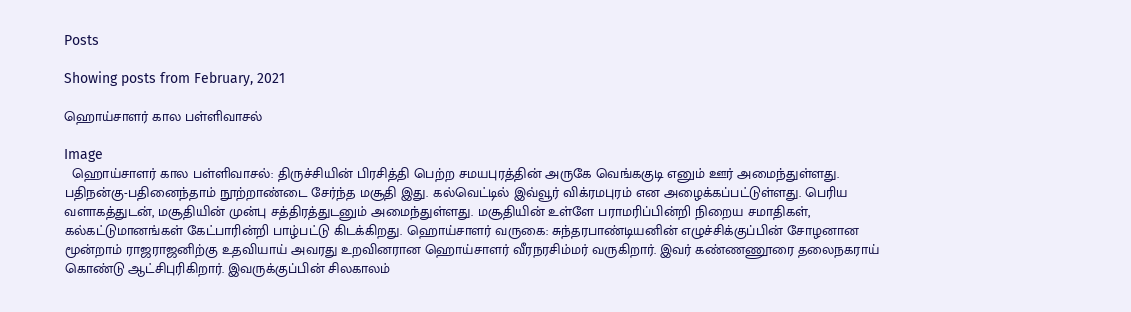Posts

Showing posts from February, 2021

ஹொய்சாளர் கால பள்ளிவாசல்

Image
  ஹொய்சாளர் கால பள்ளிவாசல்: திருச்சியின் பிரசித்தி பெற்ற சமயபுரத்தின் அருகே வெங்ககுடி எனும் ஊர் அமைந்துள்ளது. பதிநன்கு-பதினைந்தாம் நூற்றாண்டை சேர்ந்த மசூதி இது. கல்வெட்டில் இவ்வூர் விக்ரமபுரம் என அழைக்கப்பட்டுள்ளது. பெரிய வளாகத்துடன், மசூதியின் முன்பு சத்திரத்துடனும் அமைந்துள்ளது. மசூதியின் உள்ளே பராமரிப்பின்றி நிறைய சமாதிகள், கல்கட்டுமானங்கள் கேட்பாரின்றி பாழ்பட்டு கிடக்கிறது. ஹொய்சாளர் வருகை: சுந்தரபாண்டியனின் எழுச்சிக்குப்பின் சோழனான மூன்றாம் ராஜராஜனிற்கு உதவியாய் அவரது உறவினரான ஹொய்சாளர் வீரநரசிம்மர் வருகிறார். இவர் கண்ணணூரை தலைநகராய் கொண்டு ஆட்சிபுரிகிறார். இவருக்குப்பின் சிலகாலம்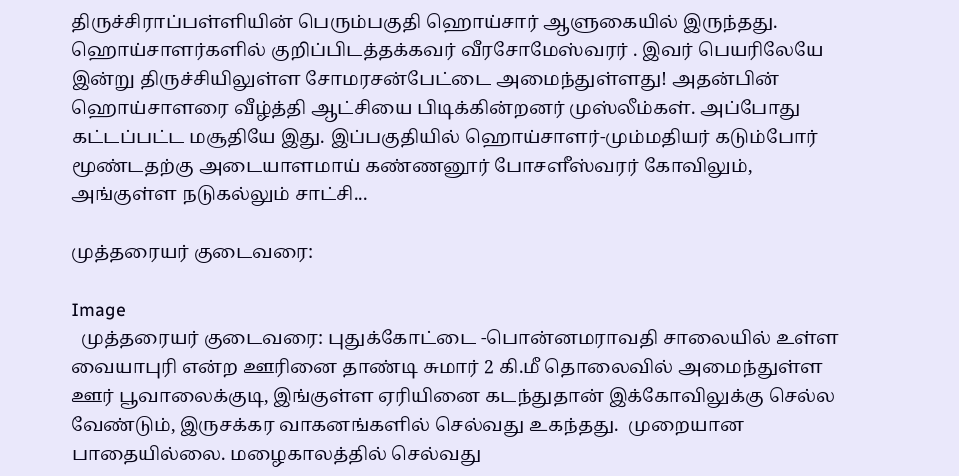திருச்சிராப்பள்ளியின் பெரும்பகுதி ஹொய்சார் ஆளுகையில் இருந்தது.  ஹொய்சாளர்களில் குறிப்பிடத்தக்கவர் வீரசோமேஸ்வரர் . இவர் பெயரிலேயே இன்று திருச்சியிலுள்ள சோமரசன்பேட்டை அமைந்துள்ளது! அதன்பின் ஹொய்சாளரை வீழ்த்தி ஆட்சியை பிடிக்கின்றனர் முஸ்லீம்கள். அப்போது கட்டப்பட்ட மசூதியே இது. இப்பகுதியில் ஹொய்சாளர்-மும்மதியர் கடும்போர் மூண்டதற்கு அடையாளமாய் கண்ணனூர் போசளீஸ்வரர் கோவிலும், அங்குள்ள நடுகல்லும் சாட்சி...

முத்தரையர் குடைவரை:

Image
  முத்தரையர் குடைவரை: புதுக்கோட்டை -பொன்னமராவதி சாலையில் உள்ள வையாபுரி என்ற ஊரினை தாண்டி சுமார் 2 கி.மீ தொலைவில் அமைந்துள்ள ஊர் பூவாலைக்குடி, இங்குள்ள ஏரியினை கடந்துதான் இக்கோவிலுக்கு செல்ல வேண்டும், இருசக்கர வாகனங்களில் செல்வது உகந்தது.  முறையான பாதையில்லை. மழைகாலத்தில் செல்வது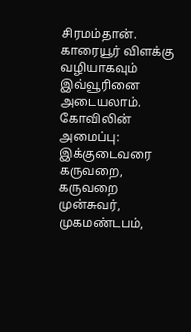சிரமம்தான். காரையூர் விளக்கு வழியாகவும் இவ்வூரினை அடையலாம். கோவிலின் அமைப்பு: இக்குடைவரை கருவறை, கருவறை முன்சுவர், முகமண்டபம்,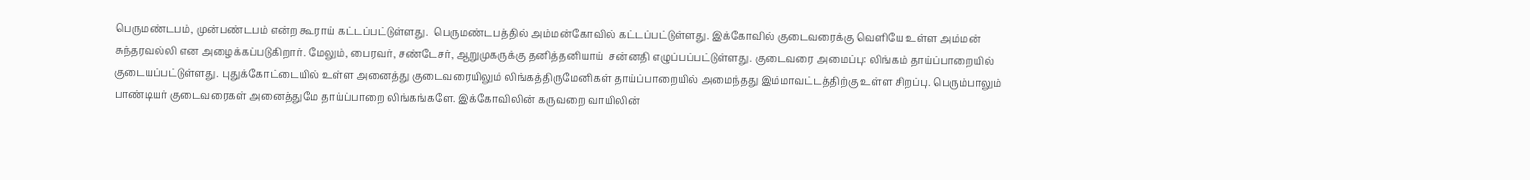பெருமண்டபம், முன்பண்டபம் என்ற கூராய் கட்டப்பட்டுள்ளது.  பெருமண்டபத்தில் அம்மன்கோவில் கட்டப்பட்டுள்ளது. இக்கோவில் குடைவரைக்கு வெளியே உள்ள அம்மன் சுந்தரவல்லி என அழைக்கப்படுகிறார். மேலும், பைரவர், சண்டேசர், ஆறுமுகருக்கு தனித்தனியாய்  சன்னதி எழுப்பப்பட்டுள்ளது. குடைவரை அமைப்பு: லிங்கம் தாய்ப்பாறையில் குடையப்பட்டுள்ளது. புதுக்கோட்டையில் உள்ள அனைத்து குடைவரையிலும் லிங்கத்திருமேனிகள் தாய்ப்பாறையில் அமைந்தது இம்மாவட்டத்திற்கு உள்ள சிறப்பு. பெரும்பாலும் பாண்டியர் குடைவரைகள் அனைத்துமே தாய்ப்பாறை லிங்கங்களே. இக்கோவிலின் கருவறை வாயிலின்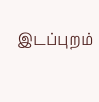இடப்புறம்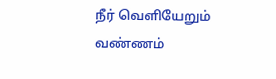நீர் வெளியேறும் வண்ணம்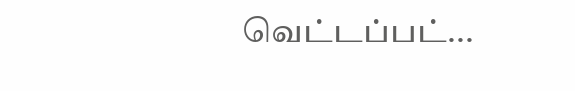வெட்டப்பட்...